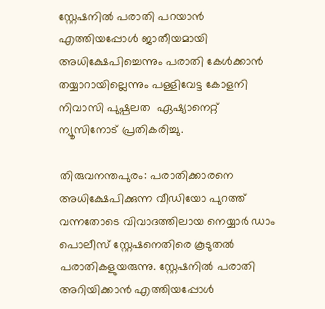സ്റ്റേഷനിൽ പരാതി പറയാൻ എത്തിയപ്പോൾ ജാതീയമായി അധിക്ഷേപിച്ചെന്നും പരാതി കേൾക്കാൻ തയ്യാറായില്ലെന്നും പള്ളിവേട്ട കോളനി നിവാസി പുഷ്പലത  ഏഷ്യാനെറ്റ് ന്യൂസിനോട് പ്രതികരിച്ചു.

തിരുവനന്തപുരം: പരാതിക്കാരനെ അധിക്ഷേപിക്കുന്ന വീഡിയോ പുറത്ത് വന്നതോടെ വിവാദത്തിലായ നെയ്യാർ ഡാം പൊലീസ് സ്റ്റേഷനെതിരെ കൂടുതൽ പരാതികളുയരുന്നു. സ്റ്റേഷനിൽ പരാതി അറിയിക്കാൻ എത്തിയപ്പോൾ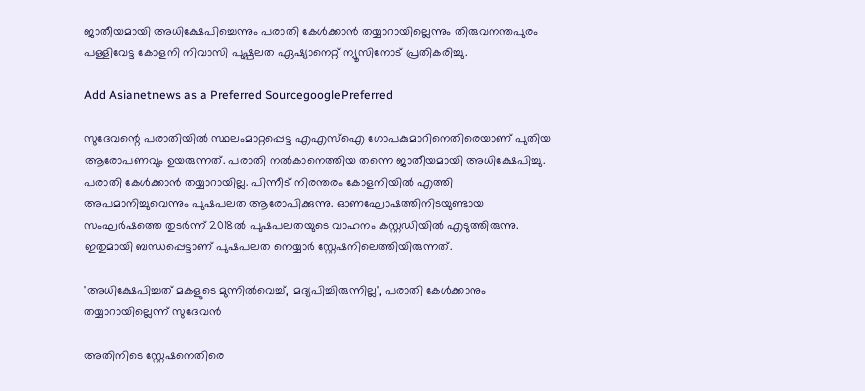ജാതീയമായി അധിക്ഷേപിച്ചെന്നും പരാതി കേൾക്കാൻ തയ്യാറായില്ലെന്നും തിരുവനന്തപുരം പള്ളിവേട്ട കോളനി നിവാസി പുഷ്പലത ഏഷ്യാനെറ്റ് ന്യൂസിനോട് പ്രതികരിച്ചു.

Add Asianetnews as a Preferred SourcegooglePreferred

സുദേവന്റെ പരാതിയിൽ സ്ഥലംമാറ്റപ്പെട്ട എഎസ്ഐ ഗോപകുമാറിനെതിരെയാണ് പുതിയ ആരോപണവും ഉയരുന്നത്. പരാതി നൽകാനെത്തിയ തന്നെ ജാതീയമായി അധിക്ഷേപിച്ചു. പരാതി കേൾക്കാൻ തയ്യാറായില്ല. പിന്നീട് നിരന്തരം കോളനിയിൽ എത്തി അപമാനിച്ചുവെന്നും പുഷപലത ആരോപിക്കുന്നു. ഓണഘോഷത്തിനിടയുണ്ടായ സംഘർഷത്തെ തുടർന്ന് 2018ൽ പുഷപലതയുടെ വാഹനം കസ്റ്റഡിയിൽ എടുത്തിരുന്നു. ഇതുമായി ബന്ധപ്പെട്ടാണ് പുഷപലത നെയ്യാർ സ്റ്റേഷനിലെത്തിയിരുന്നത്.

'അധിക്ഷേപിച്ചത് മകളുടെ മുന്നിൽവെച്ച്, മദ്യപിച്ചിരുന്നില്ല', പരാതി കേൾക്കാനും തയ്യാറായില്ലെന്ന് സുദേവൻ

അതിനിടെ സ്റ്റേഷനെതിരെ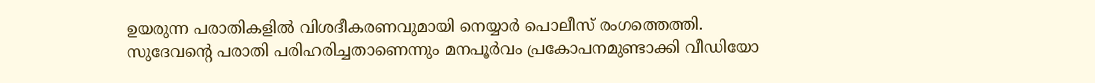ഉയരുന്ന പരാതികളിൽ വിശദീകരണവുമായി നെയ്യാർ പൊലീസ് രംഗത്തെത്തി. സുദേവന്റെ പരാതി പരിഹരിച്ചതാണെന്നും മനപൂർവം പ്രകോപനമുണ്ടാക്കി വീഡിയോ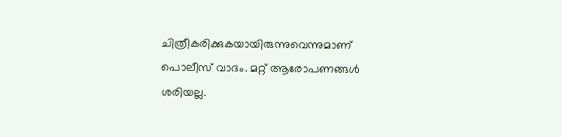ചിത്രീകരിക്കുകയായിരുന്നുവെന്നുമാണ് പൊലീസ് വാദം. മറ്റ് ആരോപണങ്ങൾ ശരിയല്ല.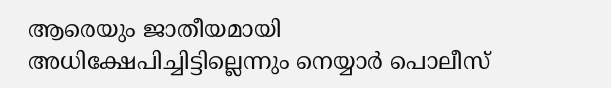ആരെയും ജാതീയമായി അധിക്ഷേപിച്ചിട്ടില്ലെന്നും നെയ്യാർ പൊലീസ്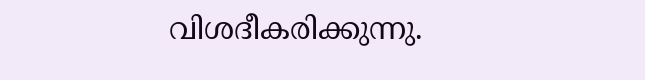വിശദീകരിക്കുന്നു.